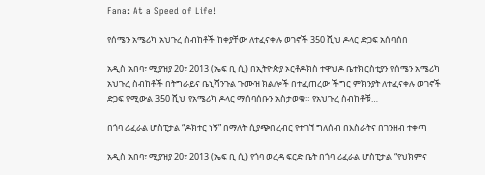Fana: At a Speed of Life!

የሰሜን አሜሪካ አህጉረ ስብከቶች ከቀያቸው ለተፈናቀሉ ወገኖች 350 ሺህ ዶላር ድጋፍ አሰባሰበ

አዲስ አበባ፣ ሚያዝያ 20፣ 2013 (ኤፍ ቢ ሲ) በኢትዮጵያ ኦርቶዶክስ ተዋህዶ ቤተክርስቲያን የሰሜን አሜሪካ አህጉረ ስብከቶች በትግራይና ቤኒሻንጉል ጉሙዝ ክልሎች በተፈጠረው ችግር ምክንያት ለተፈናቀሉ ወገኖች ድጋፍ የሚውል 350 ሺህ የአሜሪካ ዶላር ማሰባሰቡን አስታወቁ። የአህጉረ ስብከቶቹ…

በጎባ ሪፈራል ሆስፒታል “ዶክተር ነኝ” በማለት ሲያጭበረብር የተገኘ ግለሰብ በእስራትና በገንዘብ ተቀጣ

አዲስ አበባ፣ ሚያዝያ 20፣ 2013 (ኤፍ ቢ ሲ) የጎባ ወረዳ ፍርድ ቤት በጎባ ሪፈራል ሆስፒታል “የህክምና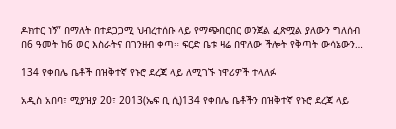ዶክተር ነኝ” በማለት በተደጋጋሚ ህብረተሰቡ ላይ የማጭበርበር ወንጀል ፈጽሟል ያለውን ግለሰብ በ6 ዓመት ከ6 ወር እስራትና በገንዘብ ቀጣ። ፍርድ ቤቱ ዛሬ በዋለው ችሎት የቅጣት ውሳኔውን…

134 የቀበሌ ቤቶች በዝቅተኛ የኑሮ ደረጃ ላይ ለሚገኙ ነዋሪዎች ተላለፉ

አዲስ አበባ፣ ሚያዝያ 20፣ 2013(ኤፍ ቢ ሲ)134 የቀበሌ ቤቶችን በዝቅተኛ የኑሮ ደረጃ ላይ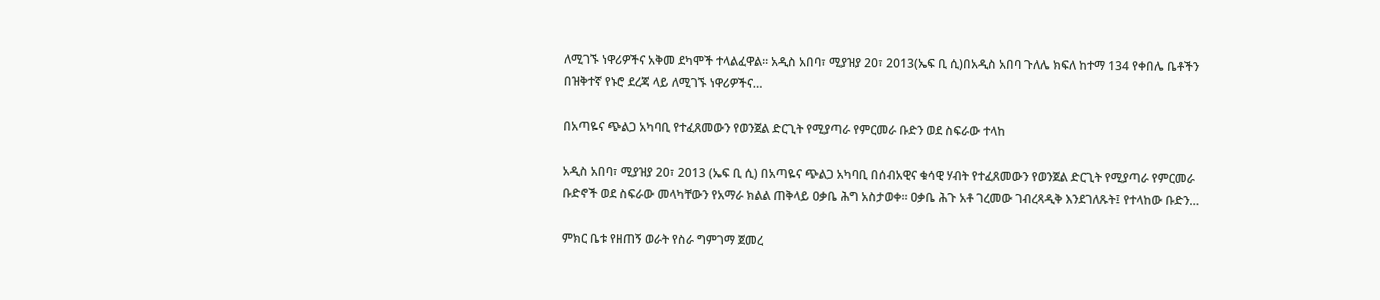ለሚገኙ ነዋሪዎችና አቅመ ደካሞች ተላልፈዋል፡፡ አዲስ አበባ፣ ሚያዝያ 20፣ 2013(ኤፍ ቢ ሲ)በአዲስ አበባ ጉለሌ ክፍለ ከተማ 134 የቀበሌ ቤቶችን በዝቅተኛ የኑሮ ደረጃ ላይ ለሚገኙ ነዋሪዎችና…

በአጣዬና ጭልጋ አካባቢ የተፈጸመውን የወንጀል ድርጊት የሚያጣራ የምርመራ ቡድን ወደ ስፍራው ተላከ

አዲስ አበባ፣ ሚያዝያ 20፣ 2013 (ኤፍ ቢ ሲ) በአጣዬና ጭልጋ አካባቢ በሰብአዊና ቁሳዊ ሃብት የተፈጸመውን የወንጀል ድርጊት የሚያጣራ የምርመራ ቡድኖች ወደ ስፍራው መላካቸውን የአማራ ክልል ጠቅላይ ዐቃቤ ሕግ አስታወቀ። ዐቃቤ ሕጉ አቶ ገረመው ገብረጻዲቅ እንደገለጹት፤ የተላከው ቡድን…

ምክር ቤቱ የዘጠኝ ወራት የስራ ግምገማ ጀመረ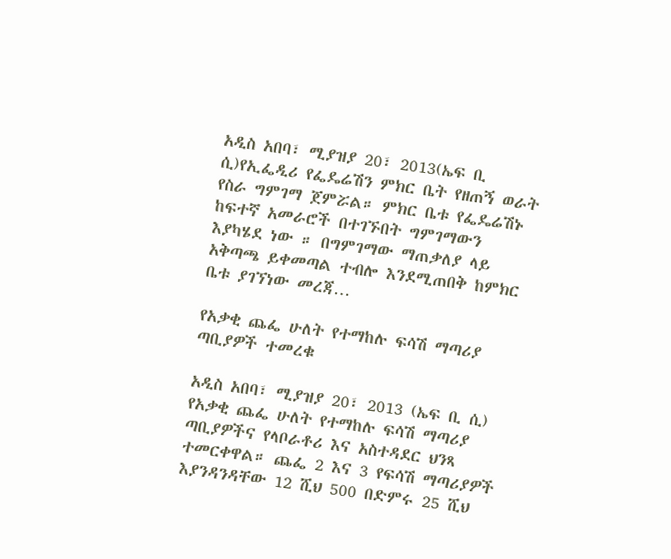አዲስ አበባ፣ ሚያዝያ 20፣ 2013(ኤፍ ቢ ሲ)የኢፌዲሪ የፌዴሬሽን ምክር ቤት የዘጠኝ ወራት የስራ ግምገማ ጀምሯል። ምክር ቤቱ የፌዴሬሽኑ ከፍተኛ አመራሮች በተገኙበት ግምገማውን እያካሄደ ነው ። በግምገማው ማጠቃለያ ላይ አቅጣጫ ይቀመጣል ተብሎ እንደሚጠበቅ ከምክር ቤቱ ያገኘነው መረጃ…

የአቃቂ ጨፌ ሁለት የተማከሉ ፍሳሽ ማጣሪያ ጣቢያዎች ተመረቁ

አዲስ አበባ፣ ሚያዝያ 20፣ 2013 (ኤፍ ቢ ሲ) የአቃቂ ጨፌ ሁለት የተማከሉ ፍሳሽ ማጣሪያ ጣቢያዎችና የላቦራቶሪ እና አስተዳደር ህንጻ ተመርቀዋል። ጨፌ 2 እና 3 የፍሳሽ ማጣሪያዎች እያንዳንዳቸው 12 ሺህ 500 በድምሩ 25 ሺህ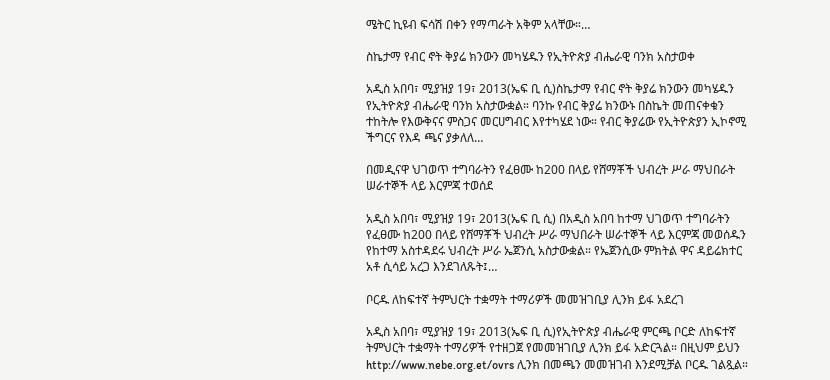ሜትር ኪዩብ ፍሳሽ በቀን የማጣራት አቅም አላቸው።…

ስኬታማ የብር ኖት ቅያሬ ክንውን መካሄዱን የኢትዮጵያ ብሔራዊ ባንክ አስታወቀ

አዲስ አበባ፣ ሚያዝያ 19፣ 2013(ኤፍ ቢ ሲ)ስኬታማ የብር ኖት ቅያሬ ክንውን መካሄዱን የኢትዮጵያ ብሔራዊ ባንክ አስታውቋል። ባንኩ የብር ቅያሬ ክንውኑ በስኬት መጠናቀቁን ተከትሎ የእውቅናና ምስጋና መርሀግብር እየተካሄደ ነው። የብር ቅያሬው የኢትዮጵያን ኢኮኖሚ ችግርና የእዳ ጫና ያቃለለ…

በመዲናዋ ህገወጥ ተግባራትን የፈፀሙ ከ200 በላይ የሸማቾች ህብረት ሥራ ማህበራት ሠራተኞች ላይ እርምጃ ተወሰደ

አዲስ አበባ፣ ሚያዝያ 19፣ 2013(ኤፍ ቢ ሲ) በአዲስ አበባ ከተማ ህገወጥ ተግባራትን የፈፀሙ ከ200 በላይ የሸማቾች ህብረት ሥራ ማህበራት ሠራተኞች ላይ እርምጃ መወሰዱን የከተማ አስተዳደሩ ህብረት ሥራ ኤጀንሲ አስታውቋል። የኤጀንሲው ምክትል ዋና ዳይሬክተር አቶ ሲሳይ አረጋ እንደገለጹት፤…

ቦርዱ ለከፍተኛ ትምህርት ተቋማት ተማሪዎች መመዝገቢያ ሊንክ ይፋ አደረገ

አዲስ አበባ፣ ሚያዝያ 19፣ 2013(ኤፍ ቢ ሲ)የኢትዮጵያ ብሔራዊ ምርጫ ቦርድ ለከፍተኛ ትምህርት ተቋማት ተማሪዎች የተዘጋጀ የመመዝገቢያ ሊንክ ይፋ አድርጓል። በዚህም ይህን http://www.nebe.org.et/ovrs ሊንክ በመጫን መመዝገብ እንደሚቻል ቦርዱ ገልጿል።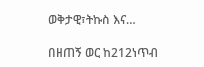ወቅታዊ፣ትኩስ እና…

በዘጠኝ ወር ከ212ነጥብ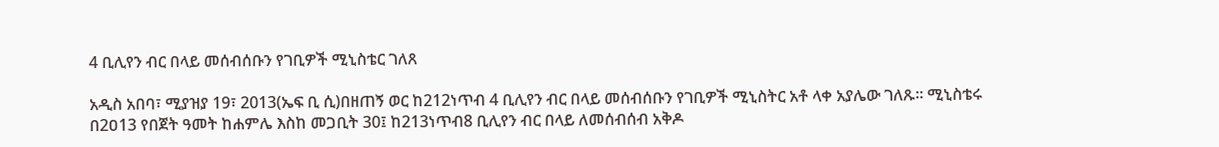4 ቢሊየን ብር በላይ መሰብሰቡን የገቢዎች ሚኒስቴር ገለጸ

አዲስ አበባ፣ ሚያዝያ 19፣ 2013(ኤፍ ቢ ሲ)በዘጠኝ ወር ከ212ነጥብ 4 ቢሊየን ብር በላይ መሰብሰቡን የገቢዎች ሚኒስትር አቶ ላቀ አያሌው ገለጹ። ሚኒስቴሩ በ2ዐ13 የበጀት ዓመት ከሐምሌ እስከ መጋቢት 30፤ ከ213ነጥብ8 ቢሊየን ብር በላይ ለመሰብሰብ አቅዶ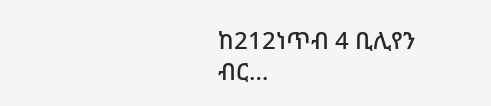ከ212ነጥብ 4 ቢሊየን ብር…